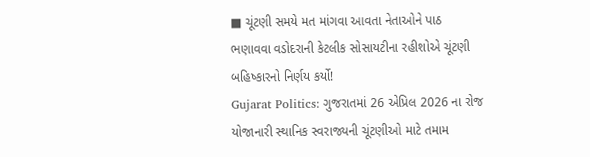■ ચૂંટણી સમયે મત માંગવા આવતા નેતાઓને પાઠ ભણાવવા વડોદરાની કેટલીક સોસાયટીના રહીશોએ ચૂંટણી બહિષ્કારનો નિર્ણય કર્યો!
Gujarat Politics: ગુજરાતમાં 26 એપ્રિલ 2026 ના રોજ યોજાનારી સ્થાનિક સ્વરાજ્યની ચૂંટણીઓ માટે તમામ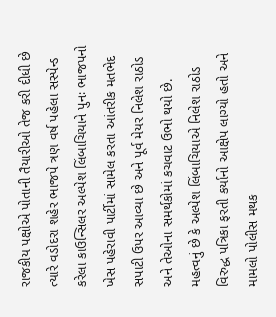રાજકીય પક્ષોએ પોતાની તૈયારીઓ તેજ કરી દીધી છે ત્યારે વડોદરા શહેર ભાજપે ત્રણ વર્ષ પહેલા સસ્પેન્ડ કરેલા કાઉન્સિલર અલ્પેશ લિંબાચિયાને પુનઃ ભાજપનો ખેસ પહેરાવી પાર્ટીમાં સામેલ કરતા આંતરીક મતભેદ સપાટી ઉપર આવ્યા છે અને પૂર્વ મેયર નિલેશ રાઠોડ અને તેઓના સમર્થકોમાં કચવાટ ઉભો થયો છે.
મહત્વનું છે કે અલ્પેશ લિંબાચિયાએ નિલેશ રાઠોડ વિરુદ્ધ પત્રિકા ફરતી કર્યાનો આક્ષેપ લાગ્યો હતો અને મામલો પોલીસ મથક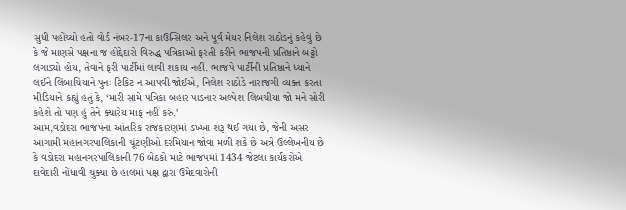સુધી પહોંચ્યો હતો વોર્ડ નંબર-17ના કાઉન્સિલર અને પૂર્વ મેયર નિલેશ રાઠોડનું કહેવું છે કે જે માણસે પક્ષના જ હોદ્દેદારો વિરુદ્ધ પત્રિકાઓ ફરતી કરીને ભાજપની પ્રતિષ્ઠાને બટ્ટો લગાડ્યો હોય, તેવાને ફરી પાર્ટીમાં લાવી શકાય નહીં. ભાજપે પાર્ટીની પ્રતિષ્ઠાને ધ્યાને લઈને લિંબાચિયાને પુનઃ ટિકિટ ન આપવી જોઈએ, નિલેશ રાઠોડે નારાજગી વ્યક્ત કરતા મીડિયાને કહ્યું હતું કે, ‘મારી સામે પત્રિકા બહાર પાડનાર અલ્પેશ લિબચીયા જો મને સોરી કહેશે તો પણ હું તેને ક્યારેય માફ નહીં કરું.’
આમ,વડોદરા ભાજપના આંતરિક રાજકારણમાં ડખ્ખા શરૂ થઈ ગયા છે, જેની અસર આગામી મહાનગરપાલિકાની ચૂંટણીઓ દરમિયાન જોવા મળી શકે છે અત્રે ઉલ્લેખનીય છે કે વડોદરા મહાનગરપાલિકાની 76 બેઠકો માટે ભાજપમાં 1434 જેટલા કાર્યકરોએ દાવેદારી નોંધાવી ચુક્યા છે હાલમાં પક્ષ દ્વારા ઉમેદવારોની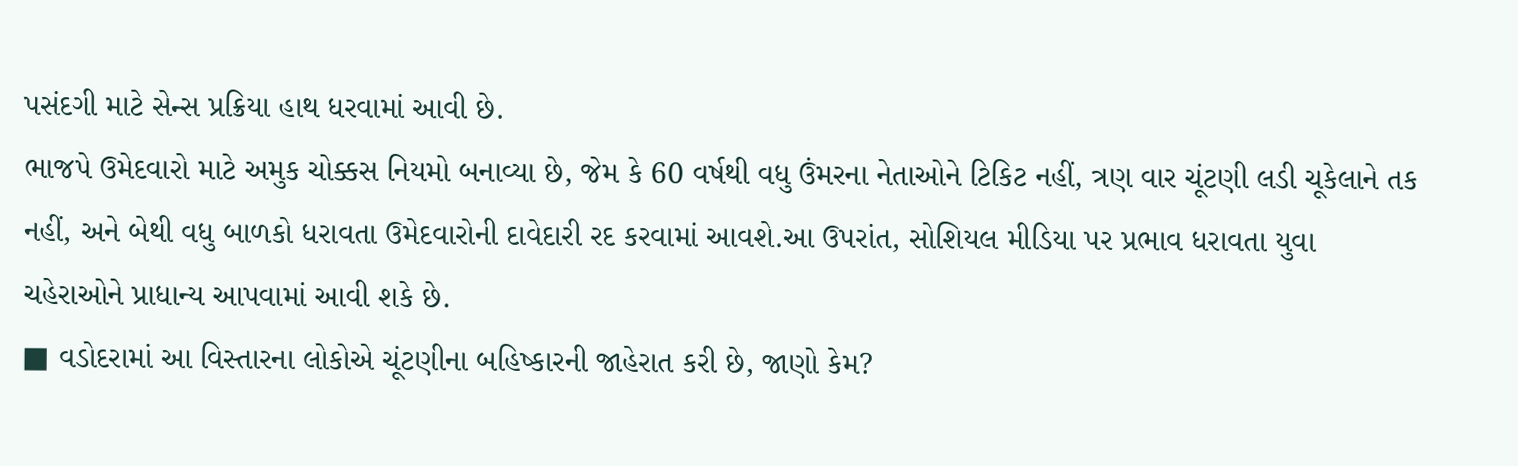પસંદગી માટે સેન્સ પ્રક્રિયા હાથ ધરવામાં આવી છે.
ભાજપે ઉમેદવારો માટે અમુક ચોક્કસ નિયમો બનાવ્યા છે, જેમ કે 60 વર્ષથી વધુ ઉંમરના નેતાઓને ટિકિટ નહીં, ત્રણ વાર ચૂંટણી લડી ચૂકેલાને તક નહીં, અને બેથી વધુ બાળકો ધરાવતા ઉમેદવારોની દાવેદારી રદ કરવામાં આવશે.આ ઉપરાંત, સોશિયલ મીડિયા પર પ્રભાવ ધરાવતા યુવા ચહેરાઓને પ્રાધાન્ય આપવામાં આવી શકે છે.
■ વડોદરામાં આ વિસ્તારના લોકોએ ચૂંટણીના બહિષ્કારની જાહેરાત કરી છે, જાણો કેમ?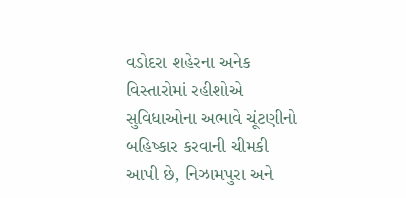વડોદરા શહેરના અનેક વિસ્તારોમાં રહીશોએ સુવિધાઓના અભાવે ચૂંટણીનો બહિષ્કાર કરવાની ચીમકી આપી છે, નિઝામપુરા અને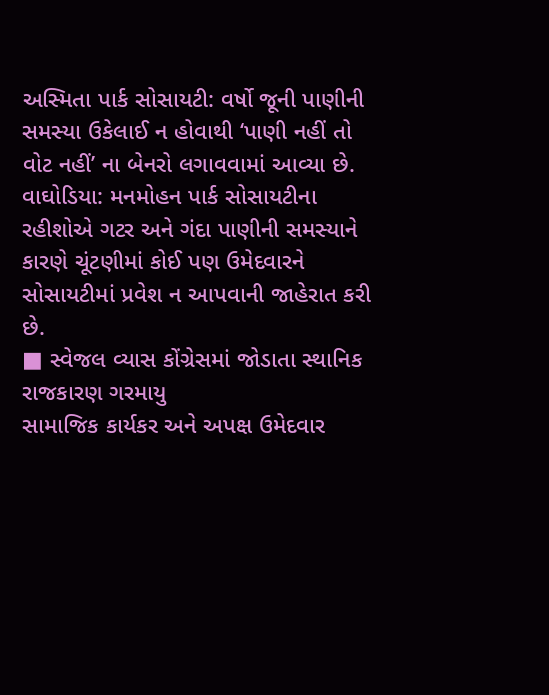અસ્મિતા પાર્ક સોસાયટી: વર્ષો જૂની પાણીની સમસ્યા ઉકેલાઈ ન હોવાથી ‘પાણી નહીં તો વોટ નહીં’ ના બેનરો લગાવવામાં આવ્યા છે.
વાઘોડિયા: મનમોહન પાર્ક સોસાયટીના રહીશોએ ગટર અને ગંદા પાણીની સમસ્યાને કારણે ચૂંટણીમાં કોઈ પણ ઉમેદવારને સોસાયટીમાં પ્રવેશ ન આપવાની જાહેરાત કરી છે.
■ સ્વેજલ વ્યાસ કોંગ્રેસમાં જોડાતા સ્થાનિક રાજકારણ ગરમાયુ
સામાજિક કાર્યકર અને અપક્ષ ઉમેદવાર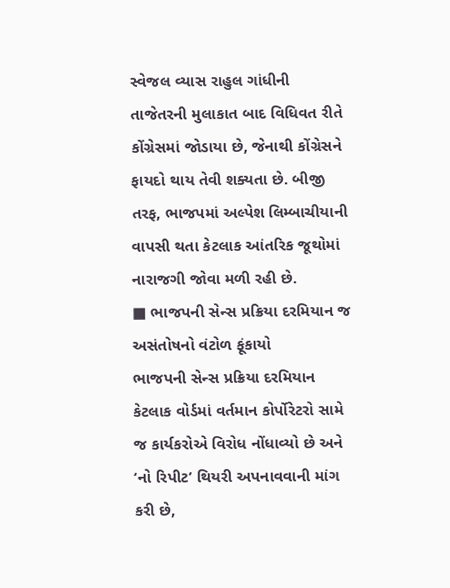સ્વેજલ વ્યાસ રાહુલ ગાંધીની તાજેતરની મુલાકાત બાદ વિધિવત રીતે કોંગ્રેસમાં જોડાયા છે, જેનાથી કોંગ્રેસને ફાયદો થાય તેવી શક્યતા છે. બીજી તરફ, ભાજપમાં અલ્પેશ લિમ્બાચીયાની વાપસી થતા કેટલાક આંતરિક જૂથોમાં નારાજગી જોવા મળી રહી છે.
■ ભાજપની સેન્સ પ્રક્રિયા દરમિયાન જ અસંતોષનો વંટોળ ફૂંકાયો
ભાજપની સેન્સ પ્રક્રિયા દરમિયાન કેટલાક વોર્ડમાં વર્તમાન કોર્પોરેટરો સામે જ કાર્યકરોએ વિરોધ નોંધાવ્યો છે અને ‘નો રિપીટ’ થિયરી અપનાવવાની માંગ કરી છે,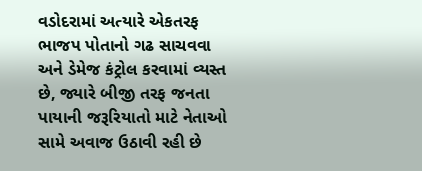વડોદરામાં અત્યારે એકતરફ ભાજપ પોતાનો ગઢ સાચવવા અને ડેમેજ કંટ્રોલ કરવામાં વ્યસ્ત છે, જ્યારે બીજી તરફ જનતા પાયાની જરૂરિયાતો માટે નેતાઓ સામે અવાજ ઉઠાવી રહી છે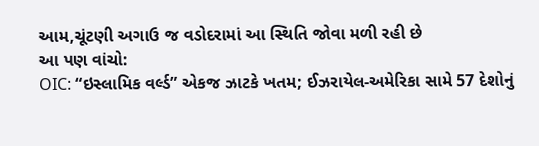આમ,ચૂંટણી અગાઉ જ વડોદરામાં આ સ્થિતિ જોવા મળી રહી છે
આ પણ વાંચો:
OIC: “ઇસ્લામિક વર્લ્ડ” એકજ ઝાટકે ખતમ; ઈઝરાયેલ-અમેરિકા સામે 57 દેશોનું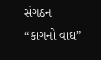સંગઠન “કાગનો વાઘ”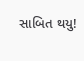સાબિત થયુ!